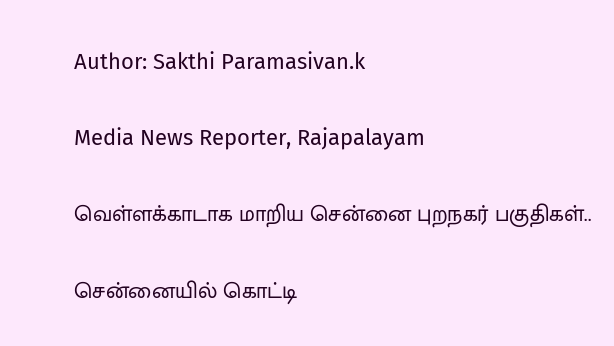Author: Sakthi Paramasivan.k

Media News Reporter, Rajapalayam

வெள்ளக்காடாக மாறிய சென்னை புறநகர் பகுதிகள்..

சென்னையில் கொட்டி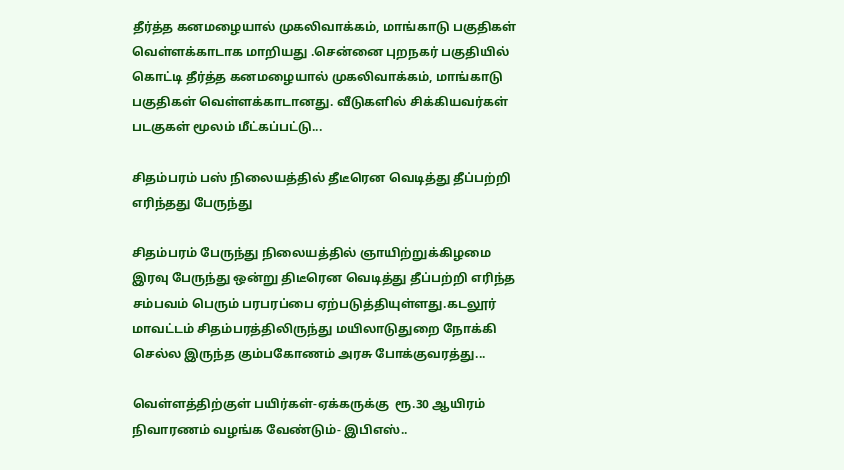தீர்த்த கனமழையால் முகலிவாக்கம், மாங்காடு பகுதிகள் வெள்ளக்காடாக மாறியது .சென்னை புறநகர் பகுதியில் கொட்டி தீர்த்த கனமழையால் முகலிவாக்கம், மாங்காடு பகுதிகள் வெள்ளக்காடானது. வீடுகளில் சிக்கியவர்கள் படகுகள் மூலம் மீட்கப்பட்டு...

சிதம்பரம் பஸ் நிலையத்தில் தீடீரென வெடித்து தீப்பற்றி எரிந்தது பேருந்து

சிதம்பரம் பேருந்து நிலையத்தில் ஞாயிற்றுக்கிழமை இரவு பேருந்து ஒன்று திடீரென வெடித்து தீப்பற்றி எரிந்த சம்பவம் பெரும் பரபரப்பை ஏற்படுத்தியுள்ளது.கடலூர் மாவட்டம் சிதம்பரத்திலிருந்து மயிலாடுதுறை நோக்கி செல்ல இருந்த கும்பகோணம் அரசு போக்குவரத்து...

வெள்ளத்திற்குள் பயிர்கள்-ஏக்கருக்கு  ரூ.30 ஆயிரம் நிவாரணம் வழங்க வேண்டும்- இபிஎஸ்..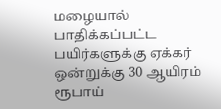மழையால் பாதிக்கப்பட்ட பயிர்களுக்கு ஏக்கர் ஒன்றுக்கு 30 ஆயிரம் ரூபாய்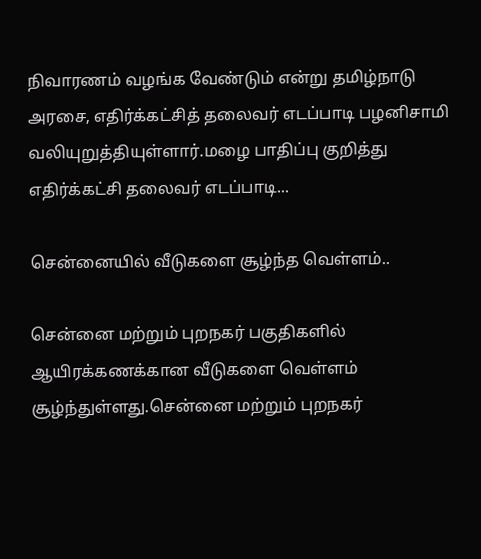நிவாரணம் வழங்க வேண்டும் என்று தமிழ்நாடு அரசை, எதிர்க்கட்சித் தலைவர் எடப்பாடி பழனிசாமி வலியுறுத்தியுள்ளார்.மழை பாதிப்பு குறித்து எதிர்க்கட்சி தலைவர் எடப்பாடி...

சென்னையில் வீடுகளை சூழ்ந்த வெள்ளம்..

சென்னை மற்றும் புறநகர் பகுதிகளில் ஆயிரக்கணக்கான வீடுகளை வெள்ளம் சூழ்ந்துள்ளது.சென்னை மற்றும் புறநகர்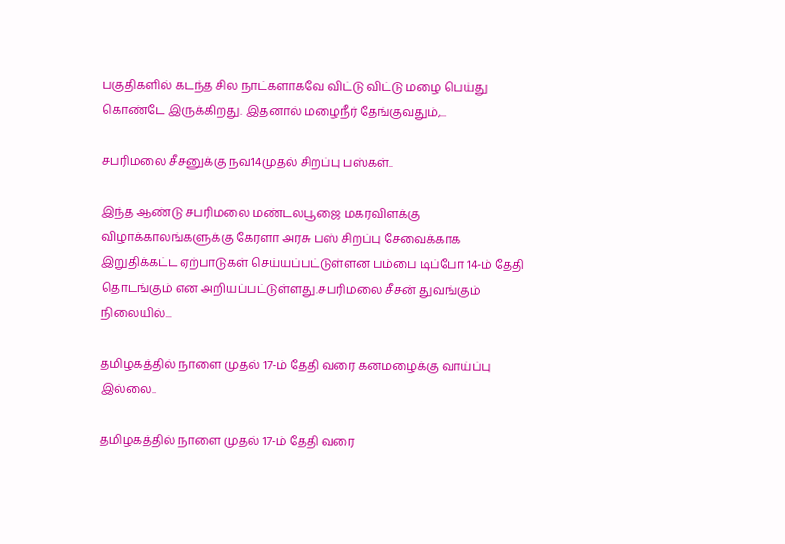பகுதிகளில் கடந்த சில நாட்களாகவே விட்டு விட்டு மழை பெய்து கொண்டே இருக்கிறது. இதனால் மழைநீர் தேங்குவதும்,...

சபரிமலை சீசனுக்கு நவ14முதல் சிறப்பு பஸ்கள்..

இந்த ஆண்டு சபரிமலை மண்டலபூஜை மகரவிளக்கு விழாக்காலங்களுக்கு கேரளா அரசு பஸ் சிறப்பு சேவைக்காக இறுதிக்கட்ட ஏற்பாடுகள் செய்யப்பட்டுள்ளன பம்பை டிப்போ 14-ம் தேதி தொடங்கும் என அறியப்பட்டுள்ளது.சபரிமலை சீசன் துவங்கும் நிலையில்...

தமிழகத்தில் நாளை முதல் 17-ம் தேதி வரை கனமழைக்கு வாய்ப்பு இல்லை..

தமிழகத்தில் நாளை முதல் 17-ம் தேதி வரை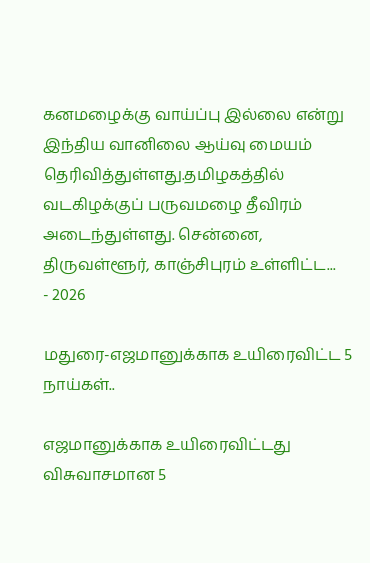கனமழைக்கு வாய்ப்பு இல்லை என்று இந்திய வானிலை ஆய்வு மையம் தெரிவித்துள்ளது.தமிழகத்தில் வடகிழக்குப் பருவமழை தீவிரம் அடைந்துள்ளது. சென்னை, திருவள்ளூர், காஞ்சிபுரம் உள்ளிட்ட...
- 2026

மதுரை-எஜமானுக்காக உயிரைவிட்ட 5 நாய்கள்..

எஜமானுக்காக உயிரைவிட்டது விசுவாசமான 5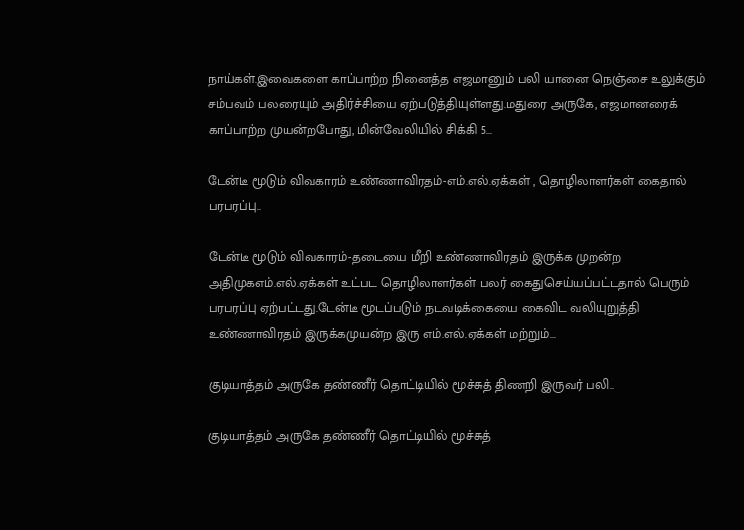நாய்கள்.இவைகளை காப்பாற்ற நினைத்த எஜமானும் பலி யானை நெஞ்சை உலுக்கும் சம்பவம் பலரையும் அதிர்ச்சியை ஏற்படுத்தியுள்ளது.மதுரை அருகே, எஜமானரைக் காப்பாற்ற முயன்றபோது, மின்வேலியில் சிக்கி 5...

டேன்டீ மூடும் விவகாரம் உண்ணாவிரதம்-எம்.எல்.ஏக்கள் , தொழிலாளர்கள் கைதால் பரபரப்பு..

டேன்டீ மூடும் விவகாரம்-தடையை மீறி உண்ணாவிரதம் இருக்க முறன்ற அதிமுகஎம்.எல்.ஏக்கள் உட்பட தொழிலாளர்கள் பலர் கைதுசெய்யப்பட்டதால் பெரும் பரபரப்பு ஏற்பட்டது.டேன்டீ மூடப்படும் நடவடிக்கையை கைவிட வலியுறுத்தி உண்ணாவிரதம் இருக்கமுயன்ற இரு எம்.எல்.ஏக்கள் மற்றும்...

குடியாத்தம் அருகே தண்ணீர் தொட்டியில் மூச்சுத் திணறி இருவர் பலி..

குடியாத்தம் அருகே தண்ணீர் தொட்டியில் மூச்சுத்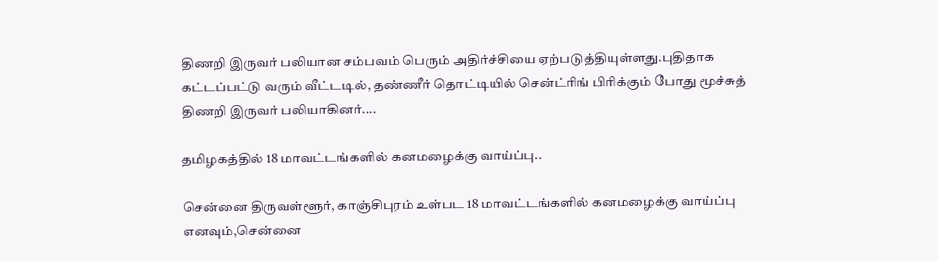திணறி இருவர் பலியான சம்பவம் பெரும் அதிர்ச்சியை ஏற்படுத்தியுள்ளது.புதிதாக கட்டப்பட்டு வரும் வீட்டடில், தண்ணீர் தொட்டியில் சென்ட்ரிங் பிரிக்கும் போது மூச்சுத் திணறி இருவர் பலியாகினர்....

தமிழகத்தில் 18 மாவட்டங்களில் கனமழைக்கு வாய்ப்பு..

சென்னை திருவள்ளூர், காஞ்சிபுரம் உள்பட 18 மாவட்டங்களில் கனமழைக்கு வாய்ப்பு எனவும்,சென்னை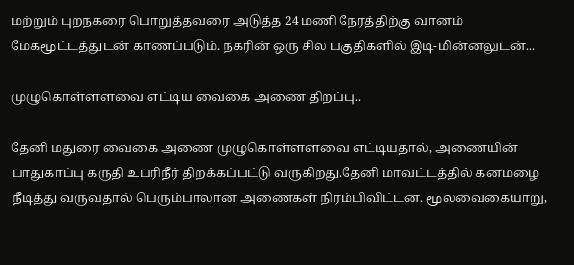மற்றும் புறநகரை பொறுத்தவரை அடுத்த 24 மணி நேரத்திற்கு வானம் மேகமூட்டத்துடன் காணப்படும். நகரின் ஒரு சில பகுதிகளில் இடி-மின்னலுடன்...

முழுகொள்ளளவை எட்டிய வைகை அணை திறப்பு..

தேனி மதுரை வைகை அணை முழுகொள்ளளவை எட்டியதால், அணையின் பாதுகாப்பு கருதி உபரிநீர் திறக்கப்பட்டு வருகிறது.தேனி மாவட்டத்தில் கனமழை நீடித்து வருவதால் பெரும்பாலான அணைகள் நிரம்பிவிட்டன. மூலவைகையாறு,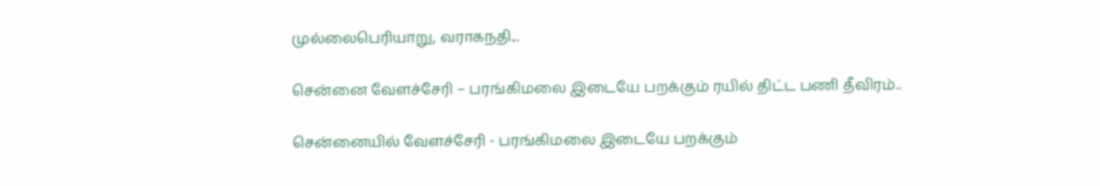முல்லைபெரியாறு, வராகநதி...

சென்னை வேளச்சேரி – பரங்கிமலை இடையே பறக்கும் ரயில் திட்ட பணி தீவிரம்..

சென்னையில் வேளச்சேரி - பரங்கிமலை இடையே பறக்கும்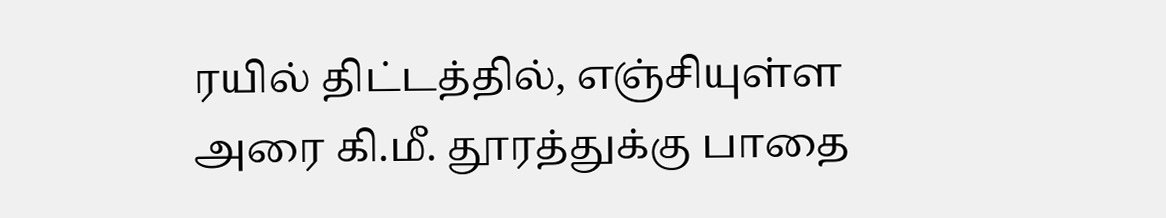ரயில் திட்டத்தில், எஞ்சியுள்ள அரை கி.மீ. தூரத்துக்கு பாதை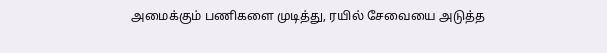அமைக்கும் பணிகளை முடித்து, ரயில் சேவையை அடுத்த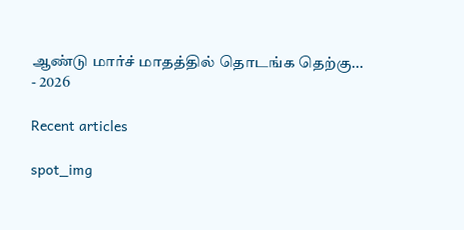ஆண்டு மார்ச் மாதத்தில் தொடங்க தெற்கு...
- 2026

Recent articles

spot_img